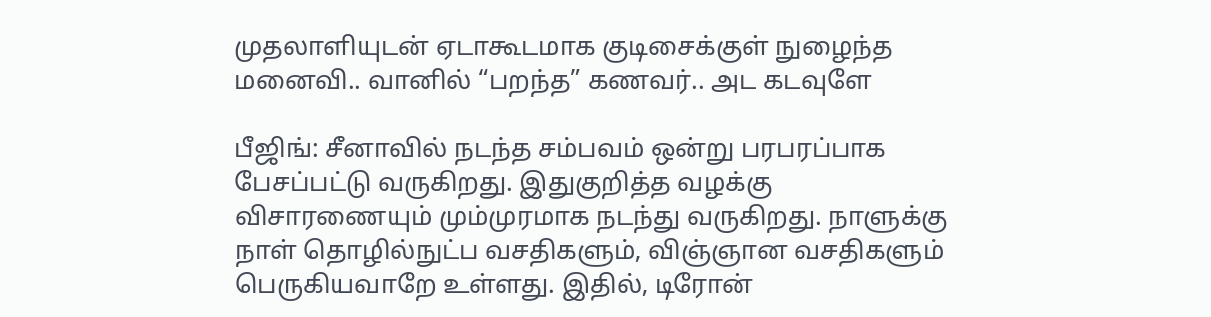முதலாளியுடன் ஏடாகூடமாக குடிசைக்குள் நுழைந்த மனைவி.. வானில் “பறந்த” கணவர்.. அட கடவுளே

பீஜிங்: சீனாவில் நடந்த சம்பவம் ஒன்று பரபரப்பாக பேசப்பட்டு வருகிறது. இதுகுறித்த வழக்கு விசாரணையும் மும்முரமாக நடந்து வருகிறது. நாளுக்கு நாள் தொழில்நுட்ப வசதிகளும், விஞ்ஞான வசதிகளும் பெருகியவாறே உள்ளது. இதில், டிரோன்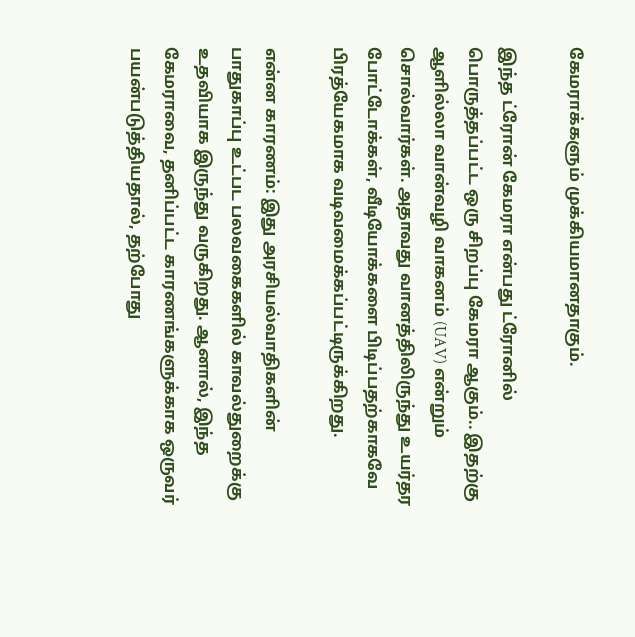கேமராக்களும் முக்கியமானதாகும்.

இந்த ட்ரோன் கேமரா என்பது ட்ரோனில் பொருத்தப்பட்ட ஒரு சிறப்பு கேமரா ஆகும்.. இதற்கு ஆளில்லா வான்வழி வாகனம் (UAV) என்றும் சொல்வார்கள். அதாவது வானத்திலிருந்து உயர்தர போட்டோக்கள், வீடியோக்களை பிடிப்பதற்காகவே பிரத்யேகமாக வடிவமைக்கப்பட்டிருக்கிறது.

என்ன காரணம்: இது அரசியல்வாதிகளின் பாதுகாப்பு உட்பட பலவகைகளில் காவல்துறைக்கு உதவியாக இருந்து வருகிறது. ஆனால், இந்த கேமராவை, தனிப்பட்ட காரணங்களுக்காக ஒருவர் பயன்படுத்தியதால், தற்போது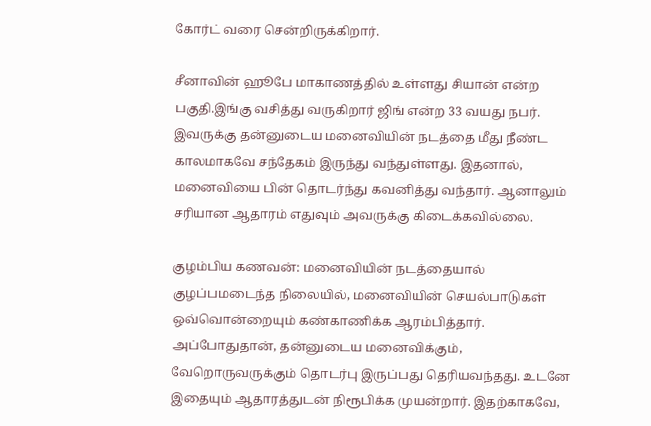கோர்ட் வரை சென்றிருக்கிறார்.

சீனாவின் ஹூபே மாகாணத்தில் உள்ளது சியான் என்ற பகுதி.இங்கு வசித்து வருகிறார் ஜிங் என்ற 33 வயது நபர். இவருக்கு தன்னுடைய மனைவியின் நடத்தை மீது நீண்ட காலமாகவே சந்தேகம் இருந்து வந்துள்ளது. இதனால், மனைவியை பின் தொடர்ந்து கவனித்து வந்தார். ஆனாலும் சரியான ஆதாரம் எதுவும் அவருக்கு கிடைக்கவில்லை.

குழம்பிய கணவன்: மனைவியின் நடத்தையால் குழப்பமடைந்த நிலையில், மனைவியின் செயல்பாடுகள் ஒவ்வொன்றையும் கண்காணிக்க ஆரம்பித்தார். அப்போதுதான், தன்னுடைய மனைவிக்கும், வேறொருவருக்கும் தொடர்பு இருப்பது தெரியவந்தது. உடனே இதையும் ஆதாரத்துடன் நிரூபிக்க முயன்றார். இதற்காகவே,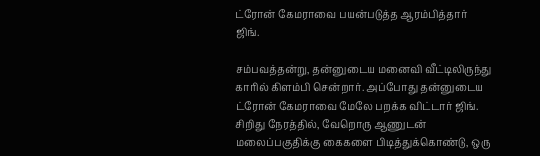ட்ரோன் கேமராவை பயன்படுத்த ஆரம்பித்தார் ஜிங்.

சம்பவத்தன்று, தன்னுடைய மனைவி வீட்டிலிருந்து காரில் கிளம்பி சென்றார். அப்போது தன்னுடைய ட்ரோன் கேமராவை மேலே பறக்க விட்டார் ஜிங். சிறிது நேரத்தில், வேறொரு ஆணுடன் மலைப்பகுதிக்கு கைகளை பிடித்துக்கொண்டு, ஒரு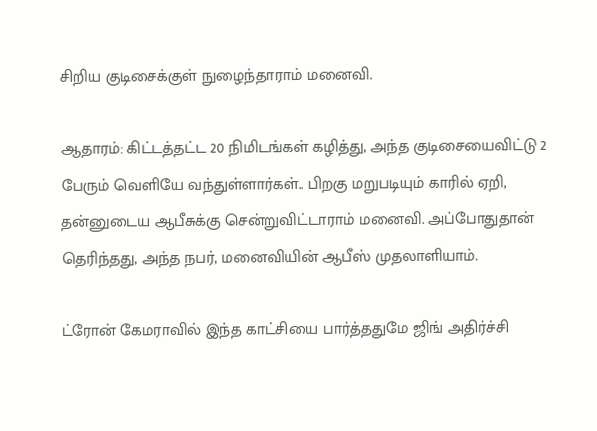சிறிய குடிசைக்குள் நுழைந்தாராம் மனைவி.

ஆதாரம்: கிட்டத்தட்ட 20 நிமிடங்கள் கழித்து, அந்த குடிசையைவிட்டு 2 பேரும் வெளியே வந்துள்ளார்கள்.. பிறகு மறுபடியும் காரில் ஏறி, தன்னுடைய ஆபீசுக்கு சென்றுவிட்டாராம் மனைவி. அப்போதுதான் தெரிந்தது, அந்த நபர், மனைவியின் ஆபீஸ் முதலாளியாம்.

ட்ரோன் கேமராவில் இந்த காட்சியை பார்த்ததுமே ஜிங் அதிர்ச்சி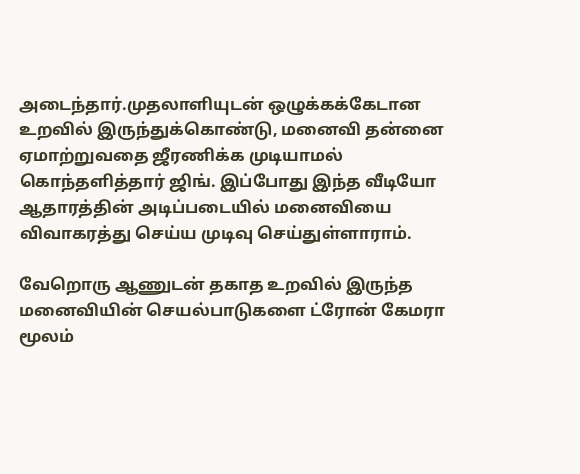அடைந்தார்.முதலாளியுடன் ஒழுக்கக்கேடான உறவில் இருந்துக்கொண்டு, மனைவி தன்னை ஏமாற்றுவதை ஜீரணிக்க முடியாமல் கொந்தளித்தார் ஜிங். இப்போது இந்த வீடியோ ஆதாரத்தின் அடிப்படையில் மனைவியை விவாகரத்து செய்ய முடிவு செய்துள்ளாராம்.

வேறொரு ஆணுடன் தகாத உறவில் இருந்த மனைவியின் செயல்பாடுகளை ட்ரோன் கேமரா மூலம்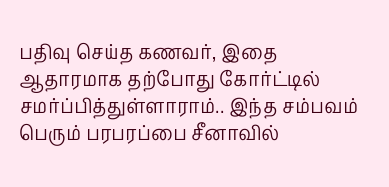பதிவு செய்த கணவர், இதை ஆதாரமாக தற்போது கோர்ட்டில் சமர்ப்பித்துள்ளாராம்.. இந்த சம்பவம் பெரும் பரபரப்பை சீனாவில்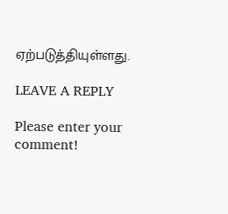ஏற்படுத்தியுள்ளது.

LEAVE A REPLY

Please enter your comment!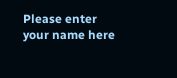Please enter your name here